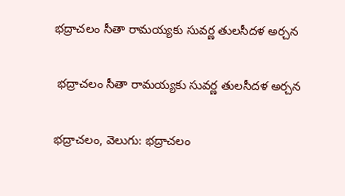భద్రాచలం సీతా రామయ్యకు సువర్ణ తులసీదళ అర్చన

 భద్రాచలం సీతా రామయ్యకు సువర్ణ తులసీదళ అర్చన

భద్రాచలం, వెలుగు: భద్రాచలం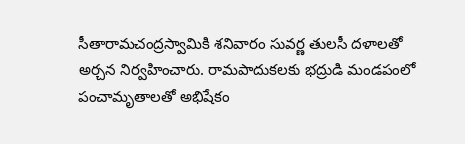సీతారామచంద్రస్వామికి శనివారం సువర్ణ తులసీ దళాలతో అర్చన నిర్వహించారు. రామపాదుకలకు భద్రుడి మండపంలో పంచామృతాలతో అభిషేకం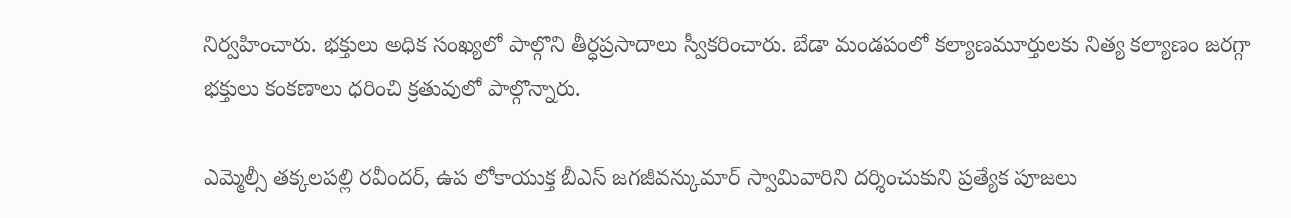నిర్వహించారు. భక్తులు అధిక సంఖ్యలో పాల్గొని తీర్ధప్రసాదాలు స్వీకరించారు. బేడా మండపంలో కల్యాణమూర్తులకు నిత్య కల్యాణం జరగ్గా భక్తులు కంకణాలు ధరించి క్రతువులో పాల్గొన్నారు.

ఎమ్మెల్సీ తక్కలపల్లి రవీందర్, ఉప లోకాయుక్త బీఎస్ జగజీవన్కుమార్ స్వామివారిని దర్శించుకుని ప్రత్యేక పూజలు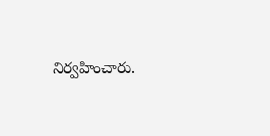నిర్వహించారు.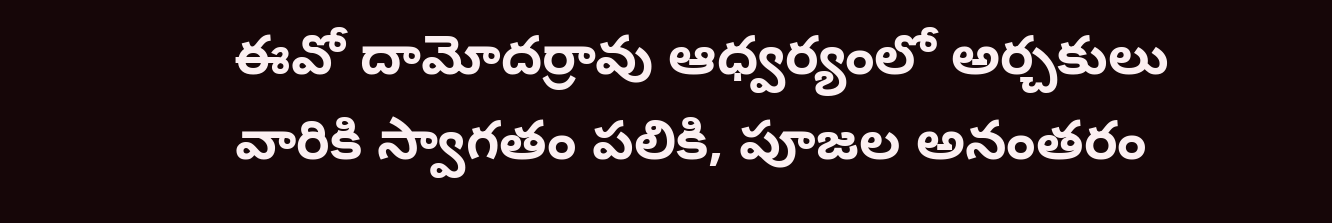ఈవో దామోదర్రావు ఆధ్వర్యంలో అర్చకులు వారికి స్వాగతం పలికి, పూజల అనంతరం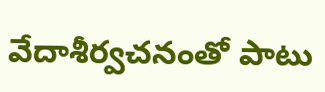వేదాశీర్వచనంతో పాటు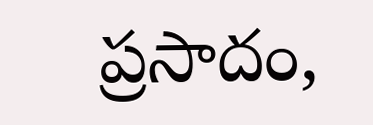ప్రసాదం,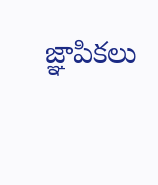జ్ఞాపికలు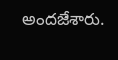అందజేశారు.